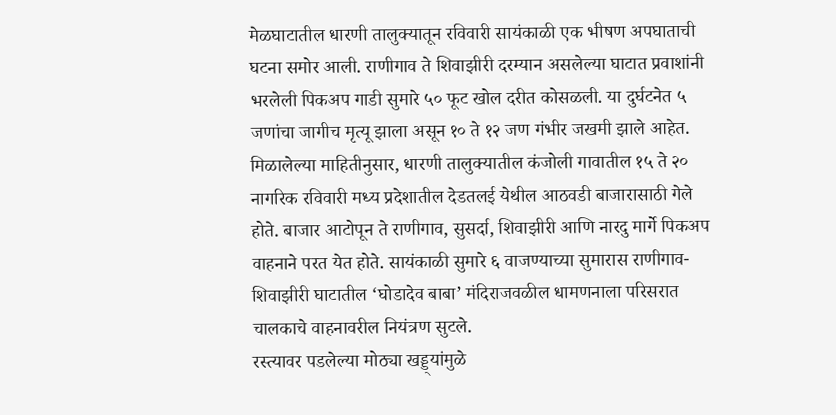मेळघाटातील धारणी तालुक्यातून रविवारी सायंकाळी एक भीषण अपघाताची घटना समोर आली. राणीगाव ते शिवाझीरी दरम्यान असलेल्या घाटात प्रवाशांनी भरलेली पिकअप गाडी सुमारे ५० फूट खोल दरीत कोसळली. या दुर्घटनेत ५ जणांचा जागीच मृत्यू झाला असून १० ते १२ जण गंभीर जखमी झाले आहेत.
मिळालेल्या माहितीनुसार, धारणी तालुक्यातील कंजोली गावातील १५ ते २० नागरिक रविवारी मध्य प्रदेशातील देडतलई येथील आठवडी बाजारासाठी गेले होते. बाजार आटोपून ते राणीगाव, सुसर्दा, शिवाझीरी आणि नारदु मार्गे पिकअप वाहनाने परत येत होते. सायंकाळी सुमारे ६ वाजण्याच्या सुमारास राणीगाव-शिवाझीरी घाटातील ‘घोडादेव बाबा’ मंदिराजवळील धामणनाला परिसरात चालकाचे वाहनावरील नियंत्रण सुटले.
रस्त्यावर पडलेल्या मोठ्या खड्ड्यांमुळे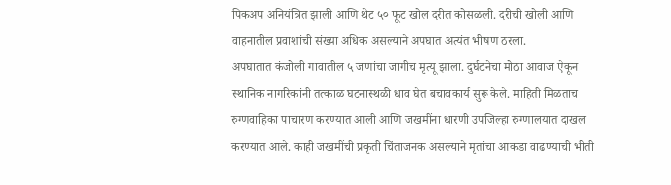पिकअप अनियंत्रित झाली आणि थेट ५० फूट खोल दरीत कोसळली. दरीची खोली आणि वाहनातील प्रवाशांची संख्या अधिक असल्याने अपघात अत्यंत भीषण ठरला.
अपघातात कंजोली गावातील ५ जणांचा जागीच मृत्यू झाला. दुर्घटनेचा मोठा आवाज ऐकून स्थानिक नागरिकांनी तत्काळ घटनास्थळी धाव घेत बचावकार्य सुरू केले. माहिती मिळताच रुग्णवाहिका पाचारण करण्यात आली आणि जखमींना धारणी उपजिल्हा रुग्णालयात दाखल करण्यात आले. काही जखमींची प्रकृती चिंताजनक असल्याने मृतांचा आकडा वाढण्याची भीती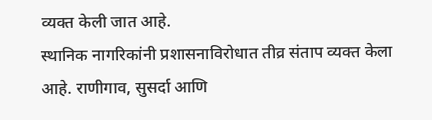व्यक्त केली जात आहे.
स्थानिक नागरिकांनी प्रशासनाविरोधात तीव्र संताप व्यक्त केला आहे. राणीगाव, सुसर्दा आणि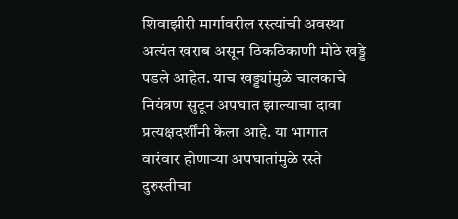शिवाझीरी मार्गावरील रस्त्यांची अवस्था अत्यंत खराब असून ठिकठिकाणी मोठे खड्डे पडले आहेत. याच खड्ड्यांमुळे चालकाचे नियंत्रण सुटून अपघात झाल्याचा दावा प्रत्यक्षदर्शींनी केला आहे. या भागात वारंवार होणाऱ्या अपघातांमुळे रस्ते दुरुस्तीचा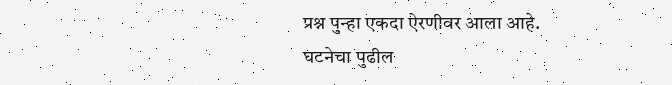प्रश्न पुन्हा एकदा ऐरणीवर आला आहे.
घटनेचा पुढील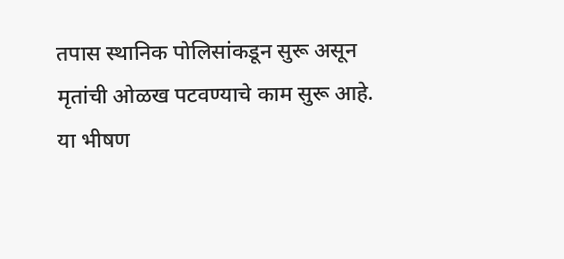तपास स्थानिक पोलिसांकडून सुरू असून मृतांची ओळख पटवण्याचे काम सुरू आहे. या भीषण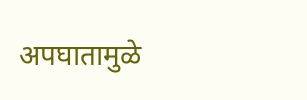अपघातामुळे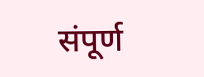संपूर्ण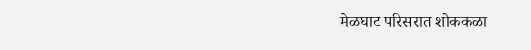मेळघाट परिसरात शोककळा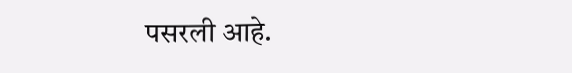पसरली आहे.